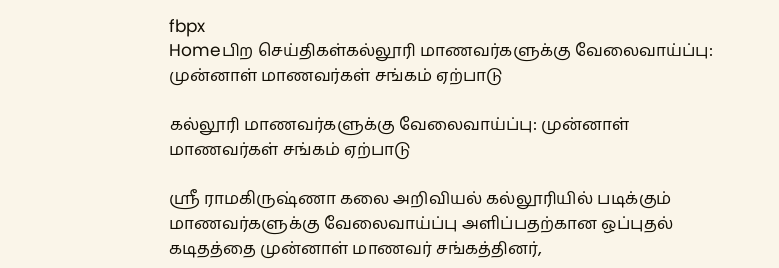fbpx
Homeபிற செய்திகள்கல்லூரி மாணவர்களுக்கு வேலைவாய்ப்பு: முன்னாள் மாணவர்கள் சங்கம் ஏற்பாடு

கல்லூரி மாணவர்களுக்கு வேலைவாய்ப்பு: முன்னாள் மாணவர்கள் சங்கம் ஏற்பாடு

ஸ்ரீ ராமகிருஷ்ணா கலை அறிவியல் கல்லூரியில் படிக்கும் மாணவர்களுக்கு வேலைவாய்ப்பு அளிப்பதற்கான ஒப்புதல் கடிதத்தை முன்னாள் மாணவர் சங்கத்தினர்,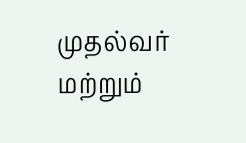முதல்வர் மற்றும்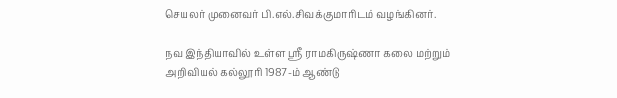செயலர் முனைவர் பி.எல்.சிவக்குமாரிடம் வழங்கினர்.

நவ இந்தியாவில் உள்ள ஸ்ரீ ராமகிருஷ்ணா கலை மற்றும் அறிவியல் கல்லூரி 1987-ம் ஆண்டு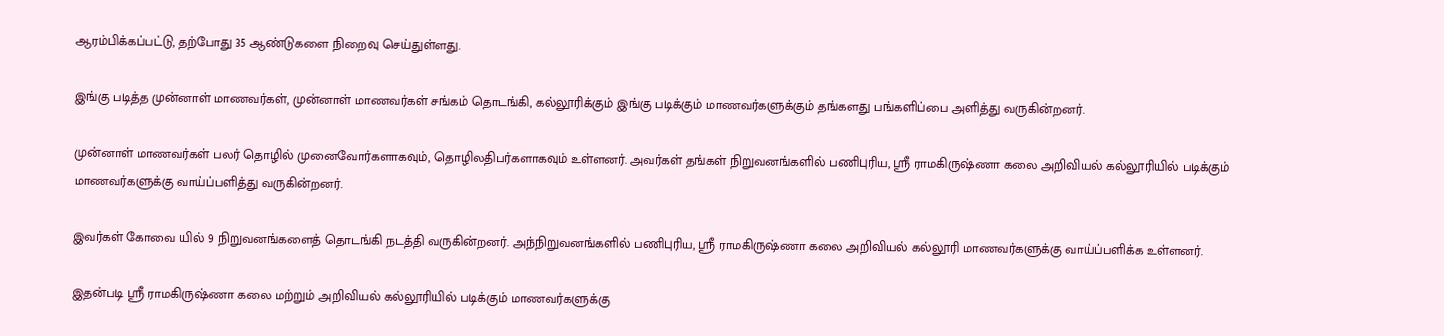ஆரம்பிக்கப்பட்டு, தற்போது 35 ஆண்டுகளை நிறைவு செய்துள்ளது.

இங்கு படித்த முன்னாள் மாணவர்கள், முன்னாள் மாணவர்கள் சங்கம் தொடங்கி, கல்லூரிக்கும் இங்கு படிக்கும் மாணவர்களுக்கும் தங்களது பங்களிப்பை அளித்து வருகின்றனர்.

முன்னாள் மாணவர்கள் பலர் தொழில் முனைவோர்களாகவும், தொழிலதிபர்களாகவும் உள்ளனர். அவர்கள் தங்கள் நிறுவனங்களில் பணிபுரிய, ஸ்ரீ ராமகிருஷ்ணா கலை அறிவியல் கல்லூரியில் படிக்கும் மாணவர்களுக்கு வாய்ப்பளித்து வருகின்றனர்.

இவர்கள் கோவை யில் 9 நிறுவனங்களைத் தொடங்கி நடத்தி வருகின்றனர். அந்நிறுவனங்களில் பணிபுரிய, ஸ்ரீ ராமகிருஷ்ணா கலை அறிவியல் கல்லூரி மாணவர்களுக்கு வாய்ப்பளிக்க உள்ளனர்.

இதன்படி ஸ்ரீ ராமகிருஷ்ணா கலை மற்றும் அறிவியல் கல்லூரியில் படிக்கும் மாணவர்களுக்கு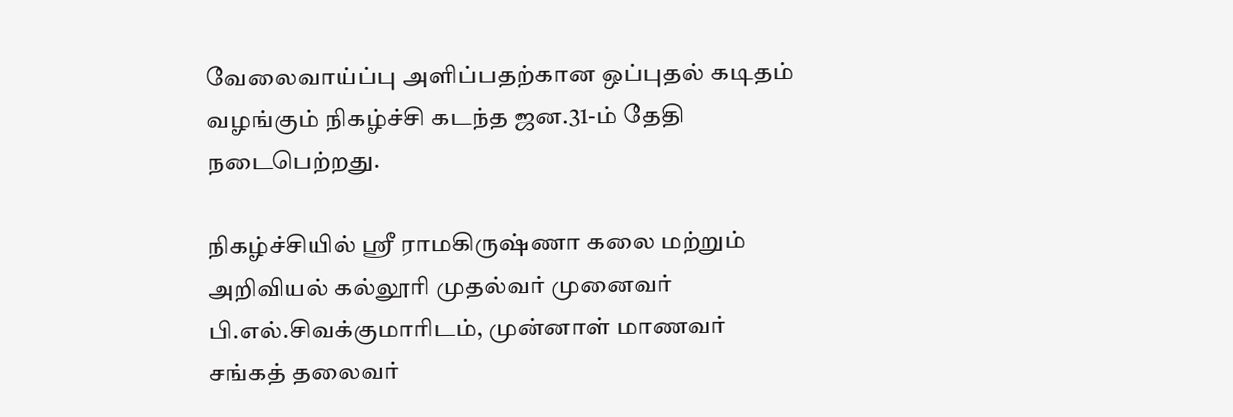வேலைவாய்ப்பு அளிப்பதற்கான ஒப்புதல் கடிதம் வழங்கும் நிகழ்ச்சி கடந்த ஜன.31-ம் தேதி நடைபெற்றது.

நிகழ்ச்சியில் ஸ்ரீ ராமகிருஷ்ணா கலை மற்றும் அறிவியல் கல்லூரி முதல்வர் முனைவர் பி.எல்.சிவக்குமாரிடம், முன்னாள் மாணவர் சங்கத் தலைவர்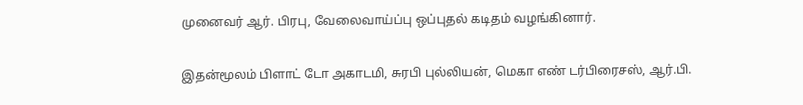முனைவர் ஆர். பிரபு, வேலைவாய்ப்பு ஒப்புதல் கடிதம் வழங்கினார்.

இதன்மூலம் பிளாட் டோ அகாடமி, சுரபி புல்லியன், மெகா எண் டர்பிரைசஸ், ஆர்.பி.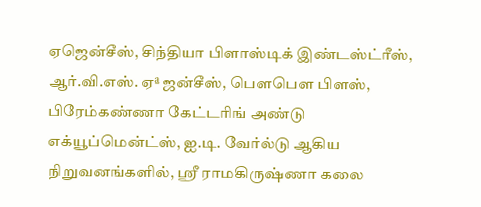ஏஜென்சீஸ், சிந்தியா பிளாஸ்டிக் இண்டஸ்ட்ரீஸ், ஆர்.வி.எஸ். ஏª ஜன்சீஸ், பௌபௌ பிளஸ், பிரேம்கண்ணா கேட்டரிங் அண்டு எக்யூப்மென்ட்ஸ், ஐ.டி. வேர்ல்டு ஆகிய நிறுவனங்களில், ஸ்ரீ ராமகிருஷ்ணா கலை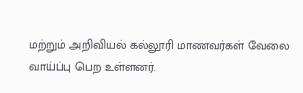மற்றும் அறிவியல் கல்லூரி மாணவர்கள் வேலை வாய்ப்பு பெற உள்ளனர்.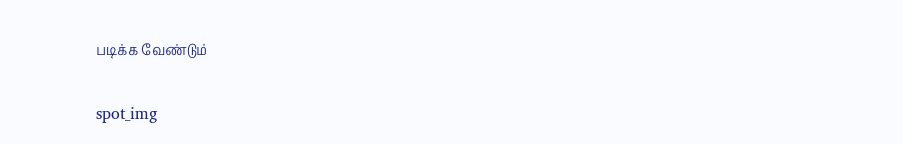படிக்க வேண்டும்

spot_img